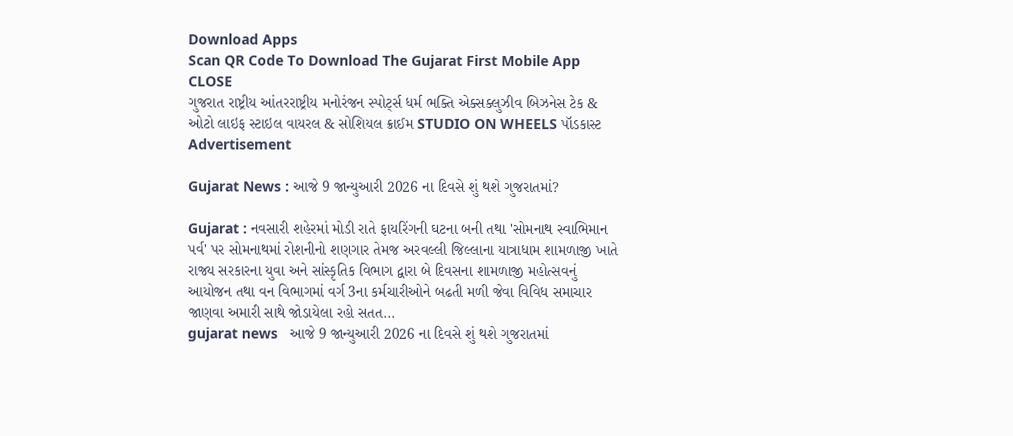Download Apps
Scan QR Code To Download The Gujarat First Mobile App CLOSE
ગુજરાત રાષ્ટ્રીય આંતરરાષ્ટ્રીય મનોરંજન સ્પોર્ટ્સ ધર્મ ભક્તિ એક્સક્લુઝીવ બિઝનેસ ટેક & ઓટો લાઇફ સ્ટાઇલ વાયરલ & સોશિયલ ક્રાઈમ STUDIO ON WHEELS પૉડકાસ્ટ
Advertisement

Gujarat News : આજે 9 જાન્યુઆરી 2026 ના દિવસે શું થશે ગુજરાતમાં?

Gujarat : નવસારી શહેરમાં મોડી રાતે ફાયરિંગની ઘટના બની તથા 'સોમનાથ સ્વાભિમાન પર્વ' પર સોમનાથમાં રોશનીનો શણગાર તેમજ અરવલ્લી જિલ્લાના યાત્રાધામ શામળાજી ખાતે રાજ્ય સરકારના યુવા અને સાંસ્કૃતિક વિભાગ દ્વારા બે દિવસના શામળાજી મહોત્સવનું આયોજન તથા વન વિભાગમાં વર્ગ 3ના કર્મચારીઓને બઢતી મળી જેવા વિવિધ સમાચાર જાણવા અમારી સાથે જોડાયેલા રહો સતત...
gujarat news   આજે 9 જાન્યુઆરી 2026 ના દિવસે શું થશે ગુજરાતમાં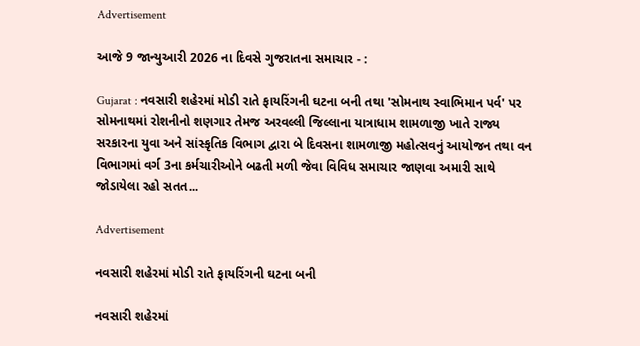Advertisement

આજે 9 જાન્યુઆરી 2026 ના દિવસે ગુજરાતના સમાચાર - :

Gujarat : નવસારી શહેરમાં મોડી રાતે ફાયરિંગની ઘટના બની તથા 'સોમનાથ સ્વાભિમાન પર્વ' પર સોમનાથમાં રોશનીનો શણગાર તેમજ અરવલ્લી જિલ્લાના યાત્રાધામ શામળાજી ખાતે રાજ્ય સરકારના યુવા અને સાંસ્કૃતિક વિભાગ દ્વારા બે દિવસના શામળાજી મહોત્સવનું આયોજન તથા વન વિભાગમાં વર્ગ 3ના કર્મચારીઓને બઢતી મળી જેવા વિવિધ સમાચાર જાણવા અમારી સાથે જોડાયેલા રહો સતત...

Advertisement

નવસારી શહેરમાં મોડી રાતે ફાયરિંગની ઘટના બની

નવસારી શહેરમાં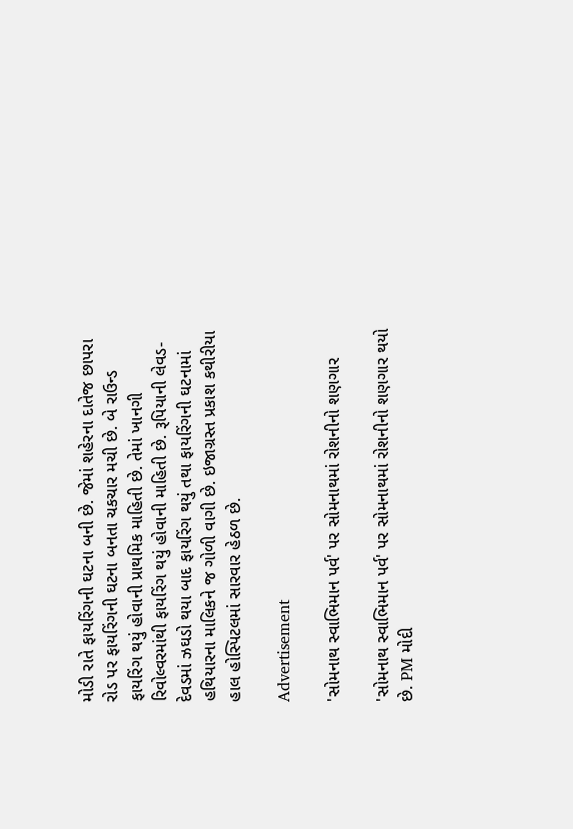મોડી રાતે ફાયરિંગની ઘટના બની છે. જેમાં શહેરના દાતેજ છાપરા રોડ પર ફાયરિંગની ઘટના બનતા ચકચાર મચી છે. બે રાઉન્ડ ફાયરિંગ થયું હોવાની પ્રાથમિક માહિતી છે. તેમાં ખાનગી રિવોલ્વરમાંથી ફાયરિંગ થયું હોવાની માહિતી છે. રૂપિયાની લેવડ-દેવડમાં ઝઘડો થયા બાદ ફાયરિંગ થયું તથા ફાયરિંગની ઘટનામાં હથિયારના માલિકને જ ગોળી વાગી છે. ઇજાગ્રસ્ત પ્રકાશ કથીરીયા હાલ હોસ્પિટલમાં સારવાર હેઠળ છે.

Advertisement

'સોમનાથ સ્વાભિમાન પર્વ' પર સોમનાથમાં રોશનીનો શણગાર

'સોમનાથ સ્વાભિમાન પર્વ' પર સોમનાથમાં રોશનીનો શણગાર થયો છે. PM મોદી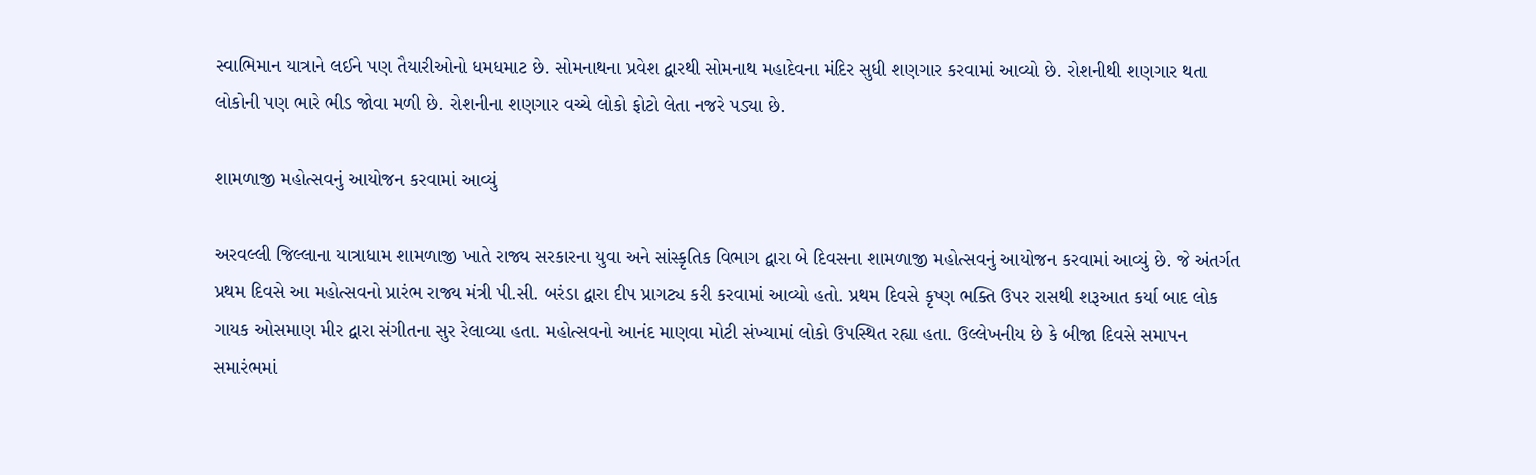સ્વાભિમાન યાત્રાને લઈને પણ તૈયારીઓનો ધમધમાટ છે. સોમનાથના પ્રવેશ દ્વારથી સોમનાથ મહાદેવના મંદિર સુધી શણગાર કરવામાં આવ્યો છે. રોશનીથી શણગાર થતા લોકોની પણ ભારે ભીડ જોવા મળી છે. રોશનીના શણગાર વચ્ચે લોકો ફોટો લેતા નજરે પડ્યા છે.

શામળાજી મહોત્સવનું આયોજન કરવામાં આવ્યું

અરવલ્લી જિલ્લાના યાત્રાધામ શામળાજી ખાતે રાજ્ય સરકારના યુવા અને સાંસ્કૃતિક વિભાગ દ્વારા બે દિવસના શામળાજી મહોત્સવનું આયોજન કરવામાં આવ્યું છે. જે અંતર્ગત પ્રથમ દિવસે આ મહોત્સવનો પ્રારંભ રાજ્ય મંત્રી પી.સી. બરંડા દ્વારા દીપ પ્રાગટ્ય કરી કરવામાં આવ્યો હતો. પ્રથમ દિવસે કૃષ્ણ ભક્તિ ઉપર રાસથી શરૂઆત કર્યા બાદ લોક ગાયક ઓસમાણ મીર દ્વારા સંગીતના સુર રેલાવ્યા હતા. મહોત્સવનો આનંદ માણવા મોટી સંખ્યામાં લોકો ઉપસ્થિત રહ્યા હતા. ઉલ્લેખનીય છે કે બીજા દિવસે સમાપન સમારંભમાં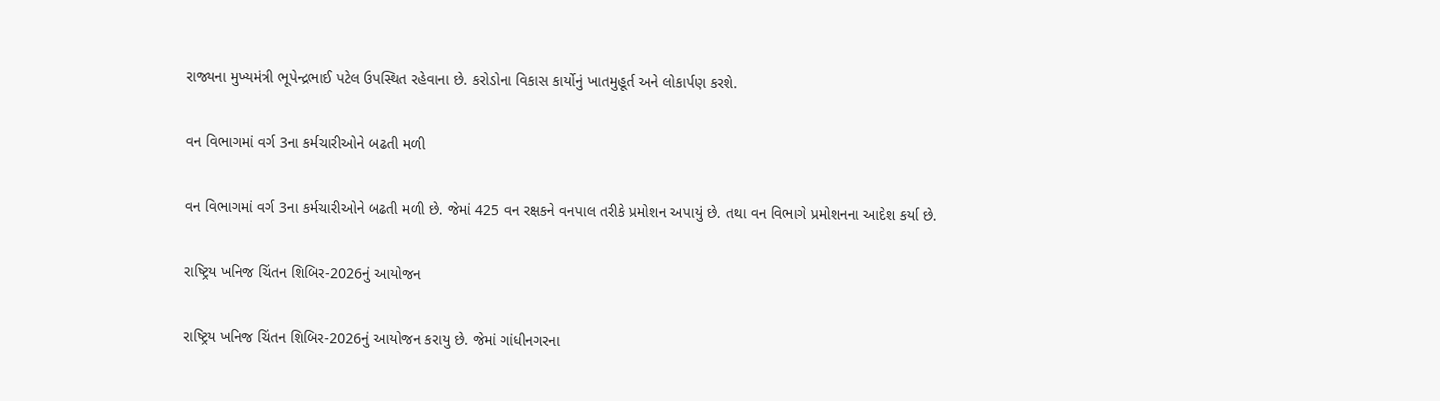રાજ્યના મુખ્યમંત્રી ભૂપેન્દ્રભાઈ પટેલ ઉપસ્થિત રહેવાના છે. કરોડોના વિકાસ કાર્યોનું ખાતમુહૂર્ત અને લોકાર્પણ કરશે.

વન વિભાગમાં વર્ગ 3ના કર્મચારીઓને બઢતી મળી

વન વિભાગમાં વર્ગ 3ના કર્મચારીઓને બઢતી મળી છે. જેમાં 425 વન રક્ષકને વનપાલ તરીકે પ્રમોશન અપાયું છે. તથા વન વિભાગે પ્રમોશનના આદેશ કર્યા છે.

રાષ્ટ્રિય ખનિજ ચિંતન શિબિર-2026નું આયોજન

રાષ્ટ્રિય ખનિજ ચિંતન શિબિર-2026નું આયોજન કરાયુ છે. જેમાં ગાંધીનગરના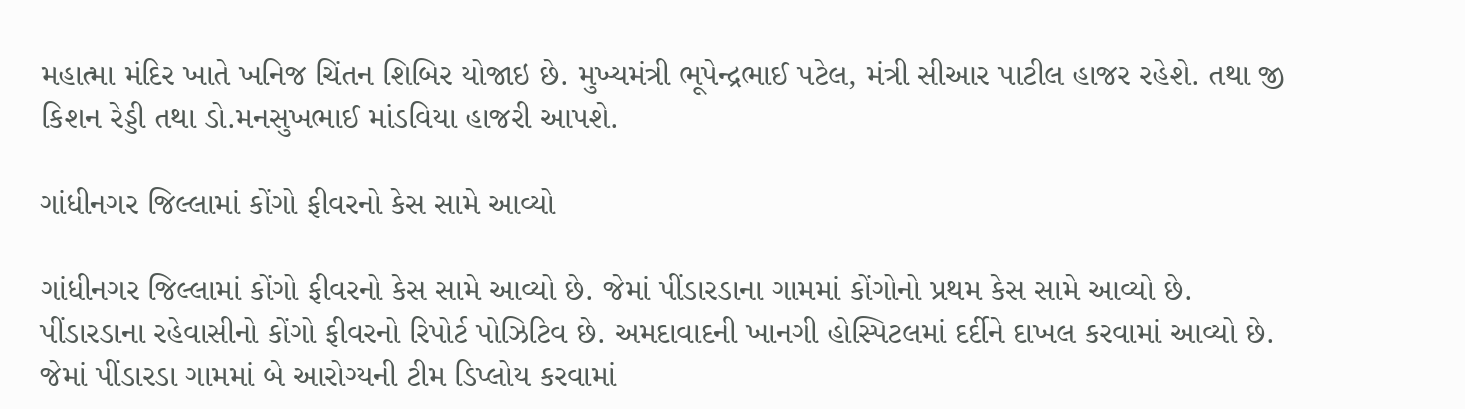મહાત્મા મંદિર ખાતે ખનિજ ચિંતન શિબિર યોજાઇ છે. મુખ્યમંત્રી ભૂપેન્દ્રભાઈ પટેલ, મંત્રી સીઆર પાટીલ હાજર રહેશે. તથા જી કિશન રેડ્ડી તથા ડો.મનસુખભાઈ માંડવિયા હાજરી આપશે.

ગાંધીનગર જિલ્લામાં કોંગો ફીવરનો કેસ સામે આવ્યો

ગાંધીનગર જિલ્લામાં કોંગો ફીવરનો કેસ સામે આવ્યો છે. જેમાં પીંડારડાના ગામમાં કોંગોનો પ્રથમ કેસ સામે આવ્યો છે. પીંડારડાના રહેવાસીનો કોંગો ફીવરનો રિપોર્ટ પોઝિટિવ છે. અમદાવાદની ખાનગી હોસ્પિટલમાં દર્દીને દાખલ કરવામાં આવ્યો છે. જેમાં પીંડારડા ગામમાં બે આરોગ્યની ટીમ ડિપ્લોય કરવામાં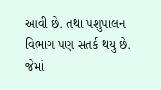આવી છે. તથા પશુપાલન વિભાગ પણ સતર્ક થયુ છે. જેમાં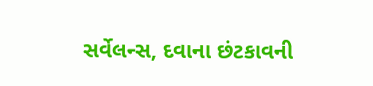સર્વેલન્સ, દવાના છંટકાવની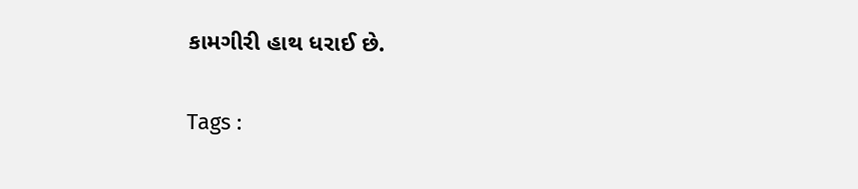કામગીરી હાથ ધરાઈ છે.

Tags :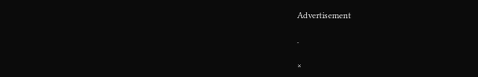Advertisement

.

×